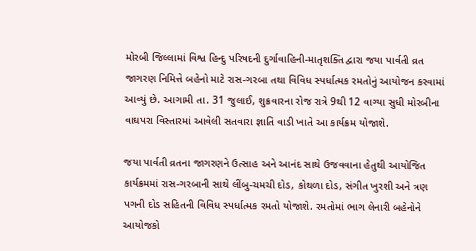મોરબી જિલ્લામાં વિશ્વ હિન્દુ પરિષદની દુર્ગાવાહિની-માતૃશક્તિ દ્વારા જયા પાર્વતી વ્રત જાગરણ નિમિત્તે બહેનો માટે રાસ-ગરબા તથા વિવિધ સ્પર્ધાત્મક રમતોનું આયોજન કરવામાં આવ્યું છે. આગામી તા. 31 જુલાઈ, શુક્રવારના રોજ રાત્રે 9થી 12 વાગ્યા સુધી મોરબીના વાઘપરા વિસ્તારમાં આવેલી સતવારા જ્ઞાતિ વાડી ખાતે આ કાર્યક્રમ યોજાશે.

જયા પાર્વતી વ્રતના જાગરણને ઉત્સાહ અને આનંદ સાથે ઉજવવાના હેતુથી આયોજિત કાર્યક્રમમાં રાસ-ગરબાની સાથે લીંબુ-ચમચી દોડ, કોથળા દોડ, સંગીત ખુરશી અને ત્રણ પગની દોડ સહિતની વિવિધ સ્પર્ધાત્મક રમતો યોજાશે. રમતોમાં ભાગ લેનારી બહેનોને આયોજકો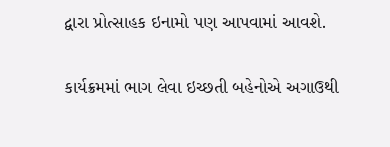દ્વારા પ્રોત્સાહક ઇનામો પણ આપવામાં આવશે.

કાર્યક્રમમાં ભાગ લેવા ઇચ્છતી બહેનોએ અગાઉથી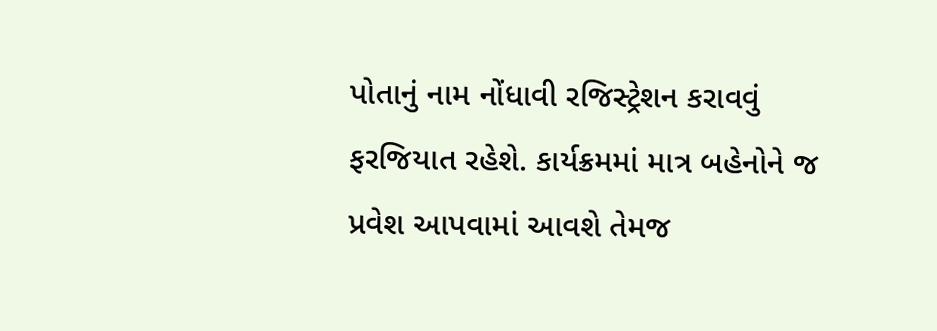પોતાનું નામ નોંધાવી રજિસ્ટ્રેશન કરાવવું ફરજિયાત રહેશે. કાર્યક્રમમાં માત્ર બહેનોને જ પ્રવેશ આપવામાં આવશે તેમજ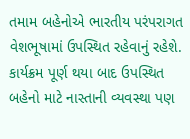તમામ બહેનોએ ભારતીય પરંપરાગત વેશભૂષામાં ઉપસ્થિત રહેવાનું રહેશે. કાર્યક્રમ પૂર્ણ થયા બાદ ઉપસ્થિત બહેનો માટે નાસ્તાની વ્યવસ્થા પણ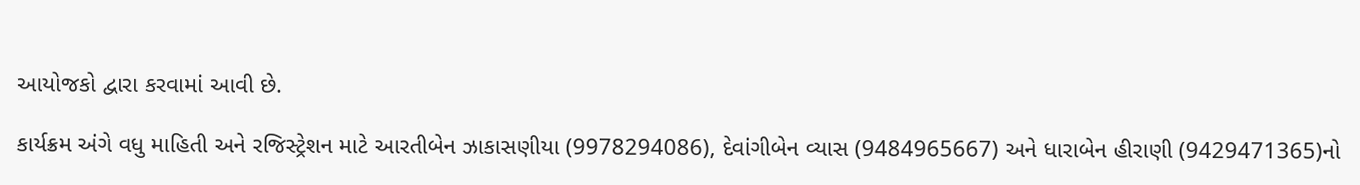આયોજકો દ્વારા કરવામાં આવી છે.

કાર્યક્રમ અંગે વધુ માહિતી અને રજિસ્ટ્રેશન માટે આરતીબેન ઝાકાસણીયા (9978294086), દેવાંગીબેન વ્યાસ (9484965667) અને ધારાબેન હીરાણી (9429471365)નો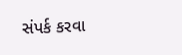સંપર્ક કરવા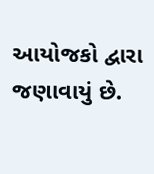આયોજકો દ્વારા જણાવાયું છે.